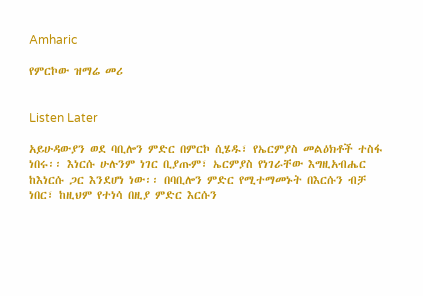Amharic

የምርኮው ዝማሬ መሪ


Listen Later

አይሁዳውያን ወደ ባቢሎን ምድር በምርኮ ሲሄዱ፣ የኤርምያስ መልዕክቶች ተስፋ ነበሩ፡፡ እነርሱ ሁሉንም ነገር ቢያጡም፣ ኤርምያስ የነገራቸው እግዚአብሔር ከእነርሱ ጋር እንደሆነ ነው፡፡ በባቢሎን ምድር የሚተማመኑት በእርሱን ብቻ ነበር፣ ከዚህም የተነሳ በዚያ ምድር እርሱን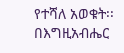የተሻለ አወቁት፡፡ በእግዚአብሔር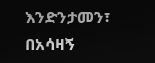እንድንታመን፣ በአሳዛኝ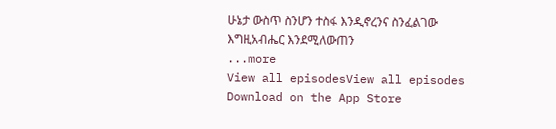ሁኔታ ውስጥ ስንሆን ተስፋ እንዲኖረንና ስንፈልገው እግዚአብሔር እንደሚለውጠን
...more
View all episodesView all episodes
Download on the App Store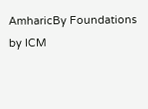AmharicBy Foundations by ICM